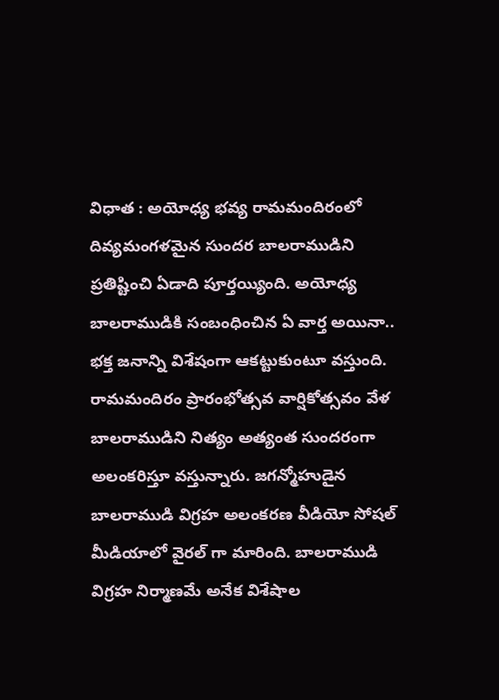విధాత : అయోధ్య భవ్య రామమందిరంలో దివ్యమంగళమైన సుందర బాలరాముడిని ప్రతిష్టించి ఏడాది పూర్తయ్యింది. అయోధ్య బాలరాముడికి సంబంధించిన ఏ వార్త అయినా.. భక్త జనాన్ని విశేషంగా ఆకట్టుకుంటూ వస్తుంది. రామమందిరం ప్రారంభోత్సవ వార్షికోత్సవం వేళ బాలరాముడిని నిత్యం అత్యంత సుందరంగా అలంకరిస్తూ వస్తున్నారు. జగన్మోహుడైన బాలరాముడి విగ్రహ అలంకరణ వీడియో సోషల్ మీడియాలో వైరల్ గా మారింది. బాలరాముడి విగ్రహ నిర్మాణమే అనేక విశేషాల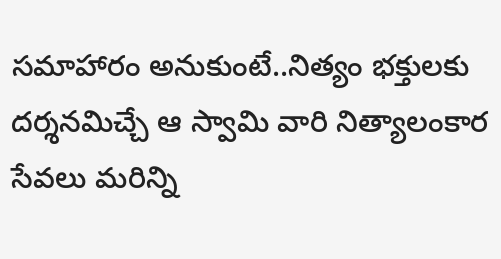సమాహారం అనుకుంటే..నిత్యం భక్తులకు దర్శనమిచ్చే ఆ స్వామి వారి నిత్యాలంకార సేవలు మరిన్ని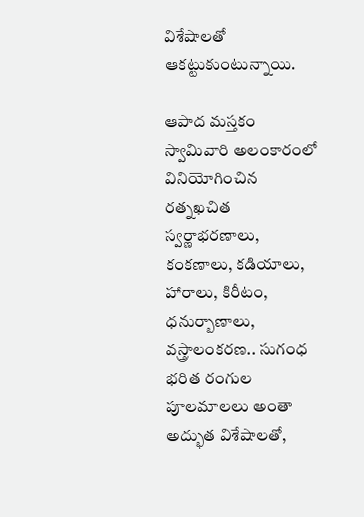విశేషాలతో ఆకట్టుకుంటున్నాయి.

ఆపాద మస్తకం స్వామివారి అలంకారంలో వినియోగించిన రత్నఖచిత స్వర్ణాభరణాలు, కంకణాలు, కడియాలు, హారాలు, కిరీటం, ధనుర్బాణాలు, వస్త్రాలంకరణ.. సుగంధ భరిత రంగుల పూలమాలలు అంతా అద్భుత విశేషాలతో,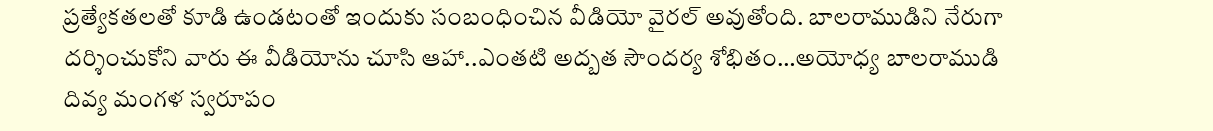ప్రత్యేకతలతో కూడి ఉండటంతో ఇందుకు సంబంధించిన వీడియో వైరల్ అవుతోంది. బాలరాముడిని నేరుగా దర్శించుకోని వారు ఈ వీడియోను చూసి ఆహా..ఎంతటి అద్బత సౌందర్య శోభితం…అయోధ్య బాలరాముడి దివ్య మంగళ స్వరూపం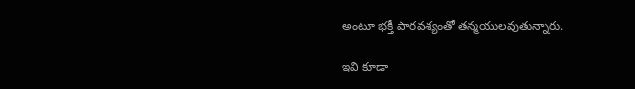అంటూ భక్తీ పారవశ్యంతో తన్మయులవుతున్నారు.

ఇవి కూడా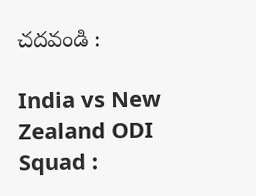చదవండి :

India vs New Zealand ODI Squad :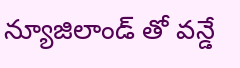న్యూజిలాండ్ తో వన్డే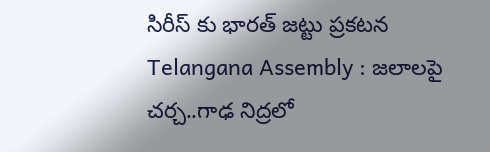సిరీస్ కు భారత్ జట్టు ప్రకటన
Telangana Assembly : జలాలపై చర్చ..గాఢ నిద్రలో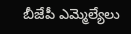బీజేపీ ఎమ్మెల్యేలు